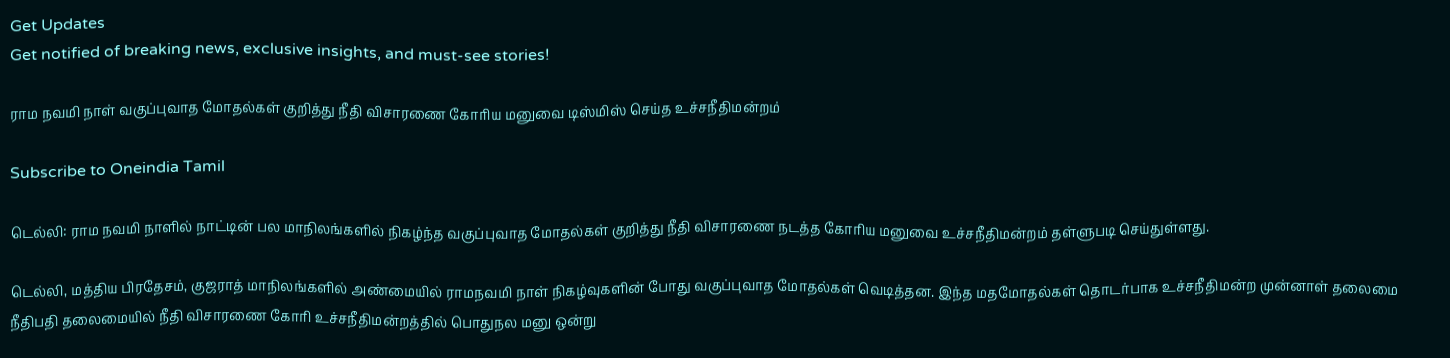Get Updates
Get notified of breaking news, exclusive insights, and must-see stories!

ராம நவமி நாள் வகுப்புவாத மோதல்கள் குறித்து நீதி விசாரணை கோரிய மனுவை டிஸ்மிஸ் செய்த உச்சநீதிமன்றம்

Subscribe to Oneindia Tamil

டெல்லி: ராம நவமி நாளில் நாட்டின் பல மாநிலங்களில் நிகழ்ந்த வகுப்புவாத மோதல்கள் குறித்து நீதி விசாரணை நடத்த கோரிய மனுவை உச்சநீதிமன்றம் தள்ளுபடி செய்துள்ளது.

டெல்லி, மத்திய பிரதேசம், குஜராத் மாநிலங்களில் அண்மையில் ராமநவமி நாள் நிகழ்வுகளின் போது வகுப்புவாத மோதல்கள் வெடித்தன. இந்த மதமோதல்கள் தொடர்பாக உச்சநீதிமன்ற முன்னாள் தலைமை நீதிபதி தலைமையில் நீதி விசாரணை கோரி உச்சநீதிமன்றத்தில் பொதுநல மனு ஒன்று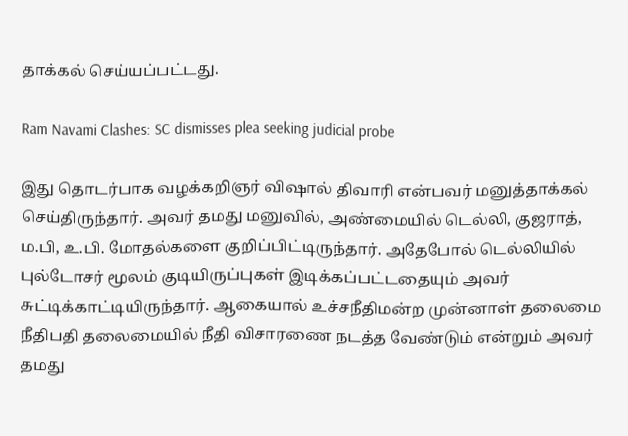தாக்கல் செய்யப்பட்டது.

Ram Navami Clashes: SC dismisses plea seeking judicial probe

இது தொடர்பாக வழக்கறிஞர் விஷால் திவாரி என்பவர் மனுத்தாக்கல் செய்திருந்தார். அவர் தமது மனுவில், அண்மையில் டெல்லி, குஜராத், ம.பி, உ.பி. மோதல்களை குறிப்பிட்டிருந்தார். அதேபோல் டெல்லியில் புல்டோசர் மூலம் குடியிருப்புகள் இடிக்கப்பட்டதையும் அவர் சுட்டிக்காட்டியிருந்தார். ஆகையால் உச்சநீதிமன்ற முன்னாள் தலைமை நீதிபதி தலைமையில் நீதி விசாரணை நடத்த வேண்டும் என்றும் அவர் தமது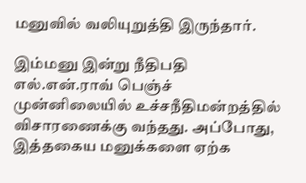மனுவில் வலியுறுத்தி இருந்தார்.

இம்மனு இன்று நீதிபதி எல்.என்.ராவ் பெஞ்ச் முன்னிலையில் உச்சநீதிமன்றத்தில் விசாரணைக்கு வந்தது. அப்போது, இத்தகைய மனுக்களை ஏற்க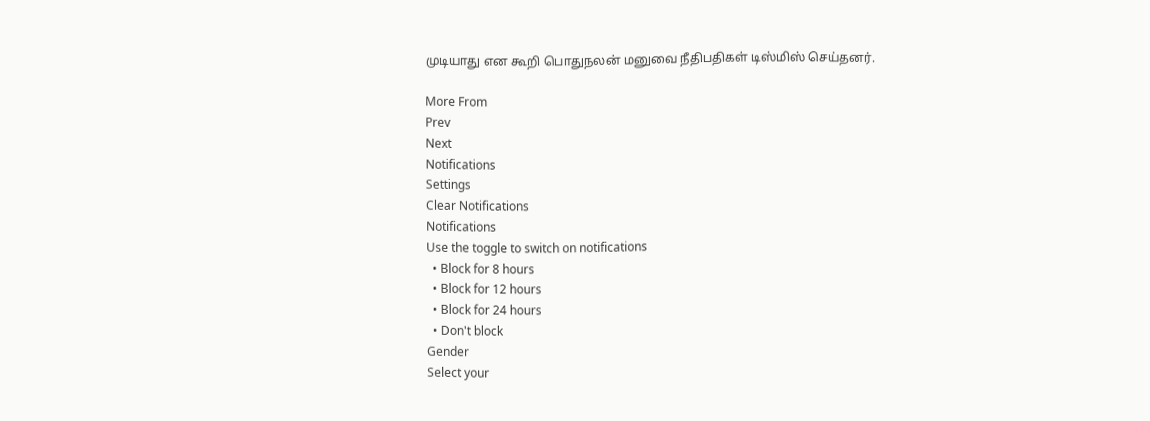முடியாது என கூறி பொதுநலன் மனுவை நீதிபதிகள் டிஸ்மிஸ் செய்தனர்.

More From
Prev
Next
Notifications
Settings
Clear Notifications
Notifications
Use the toggle to switch on notifications
  • Block for 8 hours
  • Block for 12 hours
  • Block for 24 hours
  • Don't block
Gender
Select your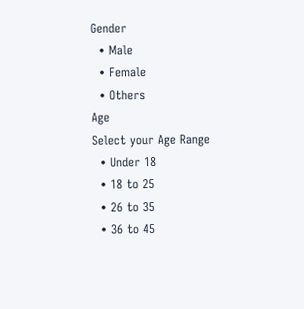Gender
  • Male
  • Female
  • Others
Age
Select your Age Range
  • Under 18
  • 18 to 25
  • 26 to 35
  • 36 to 45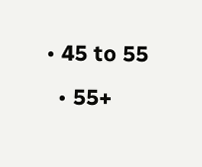• 45 to 55
  • 55+